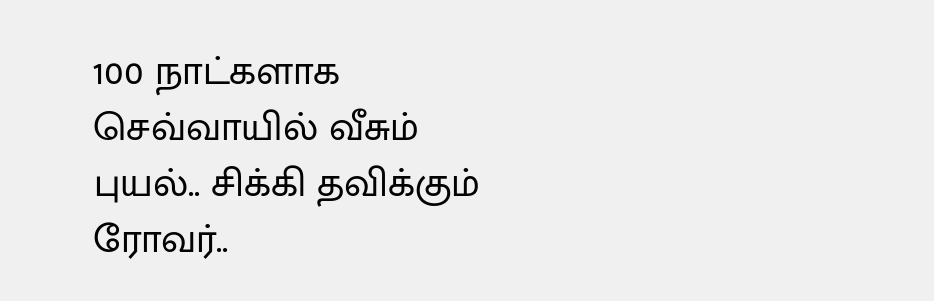100 நாட்களாக செவ்வாயில் வீசும் புயல்.. சிக்கி தவிக்கும் ரோவர்..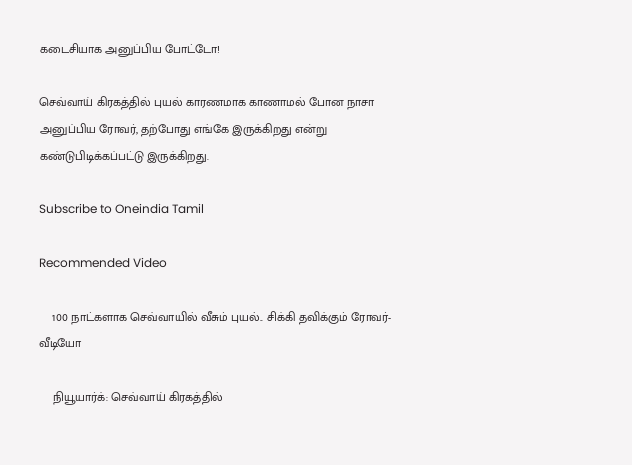கடைசியாக அனுப்பிய போட்டோ!

செவ்வாய் கிரகத்தில் புயல் காரணமாக காணாமல் போன நாசா அனுப்பிய ரோவர், தற்போது எங்கே இருக்கிறது என்று கண்டுபிடிக்கப்பட்டு இருக்கிறது.

Subscribe to Oneindia Tamil

Recommended Video

    100 நாட்களாக செவ்வாயில் வீசும் புயல்.. சிக்கி தவிக்கும் ரோவர்-வீடியோ

    நியூயார்க்: செவ்வாய் கிரகத்தில்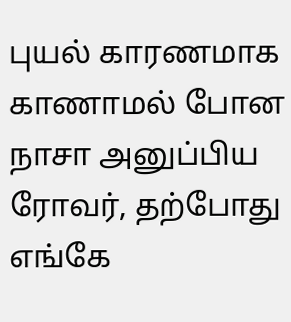புயல் காரணமாக காணாமல் போன நாசா அனுப்பிய ரோவர், தற்போது எங்கே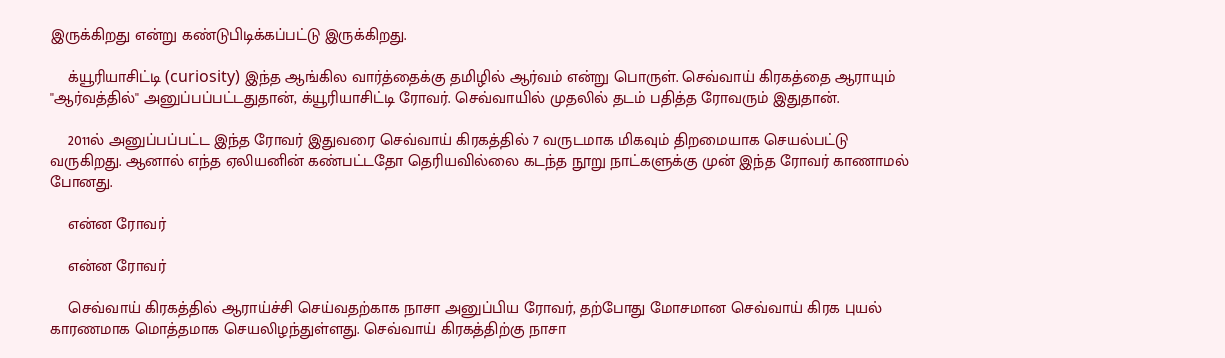இருக்கிறது என்று கண்டுபிடிக்கப்பட்டு இருக்கிறது.

    க்யூரியாசிட்டி (curiosity) இந்த ஆங்கில வார்த்தைக்கு தமிழில் ஆர்வம் என்று பொருள். செவ்வாய் கிரகத்தை ஆராயும் ''ஆர்வத்தில்'' அனுப்பப்பட்டதுதான், க்யூரியாசிட்டி ரோவர். செவ்வாயில் முதலில் தடம் பதித்த ரோவரும் இதுதான்.

    2011ல் அனுப்பப்பட்ட இந்த ரோவர் இதுவரை செவ்வாய் கிரகத்தில் 7 வருடமாக மிகவும் திறமையாக செயல்பட்டு வருகிறது. ஆனால் எந்த ஏலியனின் கண்பட்டதோ தெரியவில்லை கடந்த நூறு நாட்களுக்கு முன் இந்த ரோவர் காணாமல் போனது.

    என்ன ரோவர்

    என்ன ரோவர்

    செவ்வாய் கிரகத்தில் ஆராய்ச்சி செய்வதற்காக நாசா அனுப்பிய ரோவர், தற்போது மோசமான செவ்வாய் கிரக புயல் காரணமாக மொத்தமாக செயலிழந்துள்ளது. செவ்வாய் கிரகத்திற்கு நாசா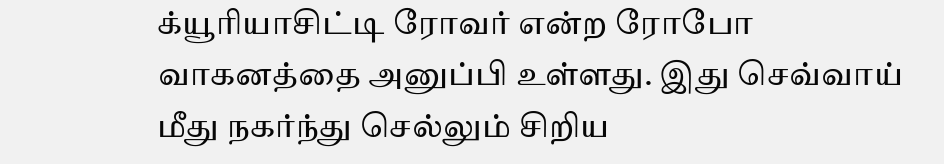க்யூரியாசிட்டி ரோவர் என்ற ரோபோ வாகனத்தை அனுப்பி உள்ளது. இது செவ்வாய் மீது நகர்ந்து செல்லும் சிறிய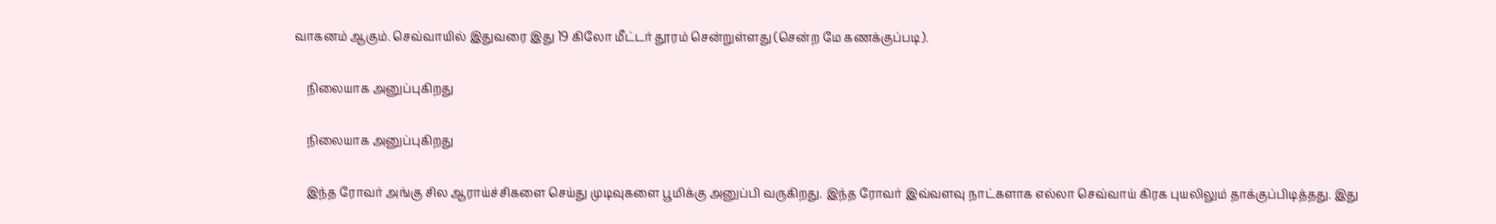வாகனம் ஆகும். செவ்வாயில் இதுவரை இது 19 கிலோ மீட்டர் தூரம் சென்றுள்ளது (சென்ற மே கணக்குப்படி).

    நிலையாக அனுப்புகிறது

    நிலையாக அனுப்புகிறது

    இந்த ரோவர் அங்கு சில ஆராய்ச்சிகளை செய்து முடிவுகளை பூமிக்கு அனுப்பி வருகிறது. இந்த ரோவர் இவ்வளவு நாட்களாக எல்லா செவ்வாய் கிரக புயலிலும் தாக்குப்பிடித்தது. இது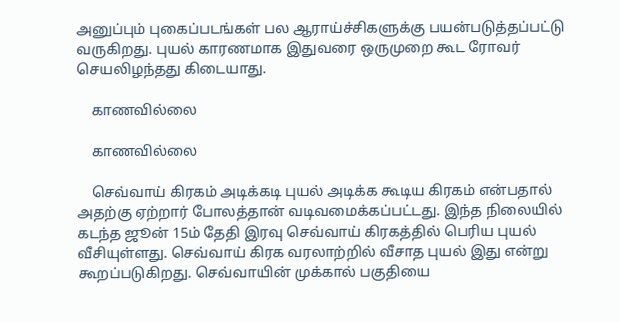அனுப்பும் புகைப்படங்கள் பல ஆராய்ச்சிகளுக்கு பயன்படுத்தப்பட்டு வருகிறது. புயல் காரணமாக இதுவரை ஒருமுறை கூட ரோவர் செயலிழந்தது கிடையாது.

    காணவில்லை

    காணவில்லை

    செவ்வாய் கிரகம் அடிக்கடி புயல் அடிக்க கூடிய கிரகம் என்பதால் அதற்கு ஏற்றார் போலத்தான் வடிவமைக்கப்பட்டது. இந்த நிலையில் கடந்த ஜூன் 15ம் தேதி இரவு செவ்வாய் கிரகத்தில் பெரிய புயல் வீசியுள்ளது. செவ்வாய் கிரக வரலாற்றில் வீசாத புயல் இது என்று கூறப்படுகிறது. செவ்வாயின் முக்கால் பகுதியை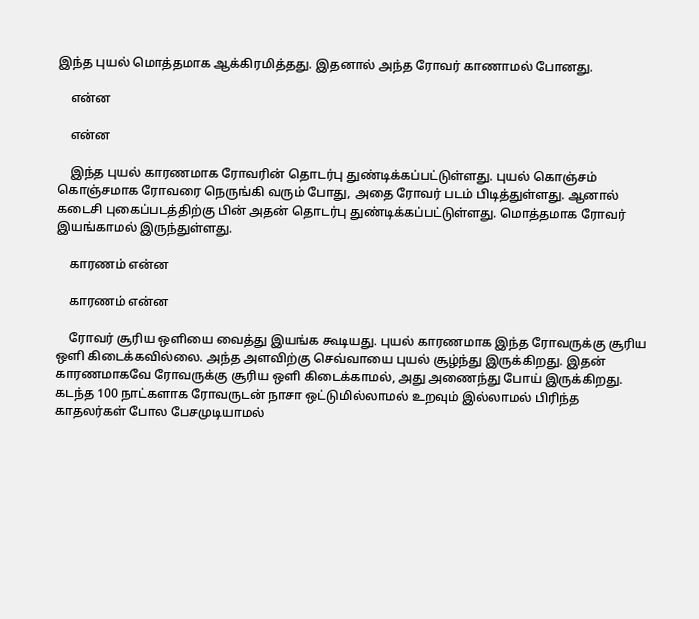இந்த புயல் மொத்தமாக ஆக்கிரமித்தது. இதனால் அந்த ரோவர் காணாமல் போனது.

    என்ன

    என்ன

    இந்த புயல் காரணமாக ரோவரின் தொடர்பு துண்டிக்கப்பட்டுள்ளது. புயல் கொஞ்சம் கொஞ்சமாக ரோவரை நெருங்கி வரும் போது, அதை ரோவர் படம் பிடித்துள்ளது. ஆனால் கடைசி புகைப்படத்திற்கு பின் அதன் தொடர்பு துண்டிக்கப்பட்டுள்ளது. மொத்தமாக ரோவர் இயங்காமல் இருந்துள்ளது.

    காரணம் என்ன

    காரணம் என்ன

    ரோவர் சூரிய ஒளியை வைத்து இயங்க கூடியது. புயல் காரணமாக இந்த ரோவருக்கு சூரிய ஒளி கிடைக்கவில்லை. அந்த அளவிற்கு செவ்வாயை புயல் சூழ்ந்து இருக்கிறது. இதன் காரணமாகவே ரோவருக்கு சூரிய ஒளி கிடைக்காமல், அது அணைந்து போய் இருக்கிறது. கடந்த 100 நாட்களாக ரோவருடன் நாசா ஒட்டுமில்லாமல் உறவும் இல்லாமல் பிரிந்த காதலர்கள் போல பேசமுடியாமல்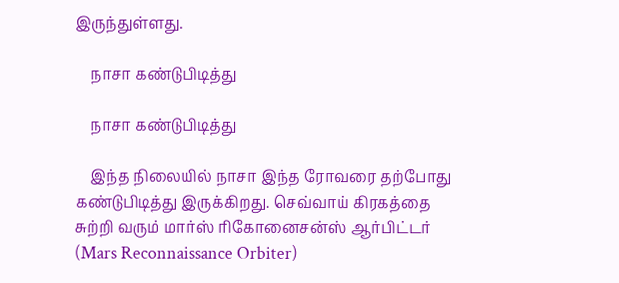இருந்துள்ளது.

    நாசா கண்டுபிடித்து

    நாசா கண்டுபிடித்து

    இந்த நிலையில் நாசா இந்த ரோவரை தற்போது கண்டுபிடித்து இருக்கிறது. செவ்வாய் கிரகத்தை சுற்றி வரும் மார்ஸ் ரிகோனைசன்ஸ் ஆர்பிட்டர் (Mars Reconnaissance Orbiter)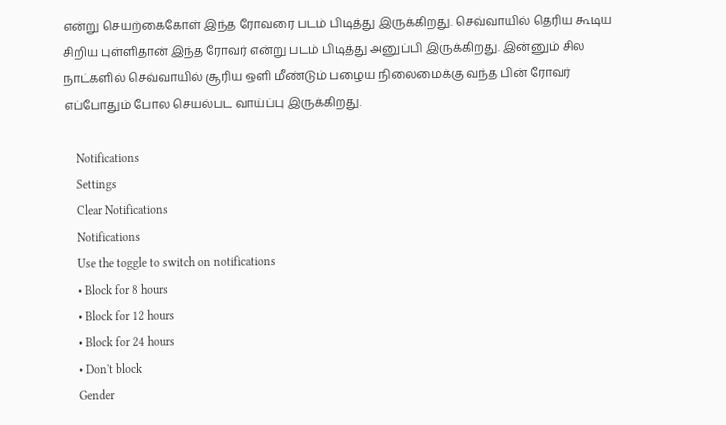என்று செயற்கைகோள் இந்த ரோவரை படம் பிடித்து இருக்கிறது. செவ்வாயில் தெரிய கூடிய சிறிய புள்ளிதான் இந்த ரோவர் என்று படம் பிடித்து அனுப்பி இருக்கிறது. இன்னும் சில நாட்களில் செவ்வாயில் சூரிய ஒளி மீண்டும் பழைய நிலைமைக்கு வந்த பின் ரோவர் எப்போதும் போல செயல்பட வாய்ப்பு இருக்கிறது.

    Notifications
    Settings
    Clear Notifications
    Notifications
    Use the toggle to switch on notifications
    • Block for 8 hours
    • Block for 12 hours
    • Block for 24 hours
    • Don't block
    Gender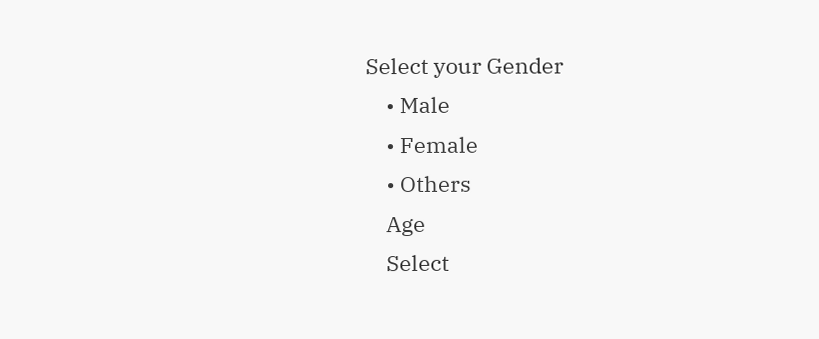Select your Gender
    • Male
    • Female
    • Others
    Age
    Select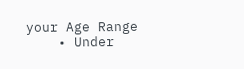your Age Range
    • Under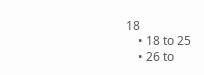18
    • 18 to 25
    • 26 to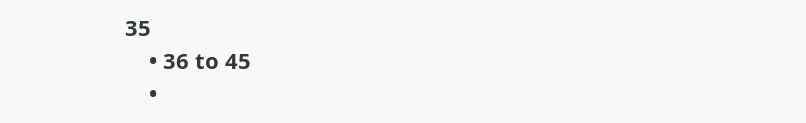35
    • 36 to 45
    •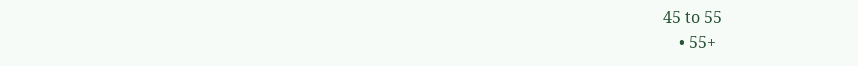45 to 55
    • 55+